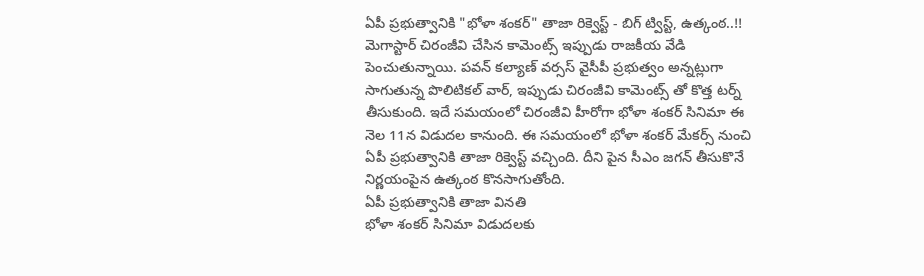ఏపీ ప్రభుత్వానికి "భోళా శంకర్" తాజా రిక్వెస్ట్ - బిగ్ ట్విస్ట్, ఉత్కంఠ..!!
మెగాస్టార్ చిరంజీవి చేసిన కామెంట్స్ ఇప్పుడు రాజకీయ వేడి పెంచుతున్నాయి. పవన్ కల్యాణ్ వర్సస్ వైసీపీ ప్రభుత్వం అన్నట్లుగా సాగుతున్న పొలిటికల్ వార్, ఇప్పుడు చిరంజీవి కామెంట్స్ తో కొత్త టర్న్ తీసుకుంది. ఇదే సమయంలో చిరంజీవి హీరోగా భోళా శంకర్ సినిమా ఈ నెల 11న విడుదల కానుంది. ఈ సమయంలో భోళా శంకర్ మేకర్స్ నుంచి ఏపీ ప్రభుత్వానికి తాజా రిక్వెస్ట్ వచ్చింది. దీని పైన సీఎం జగన్ తీసుకొనే నిర్ణయంపైన ఉత్కంఠ కొనసాగుతోంది.
ఏపీ ప్రభుత్వానికి తాజా వినతి
భోళా శంకర్ సినిమా విడుదలకు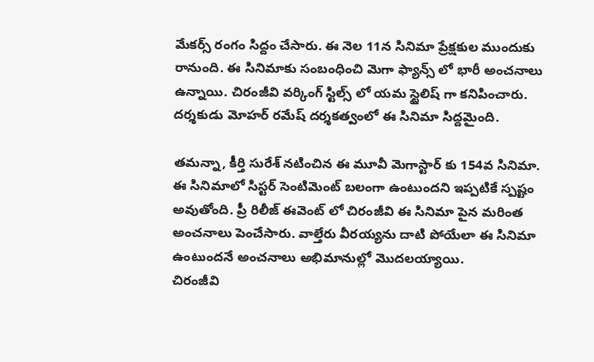మేకర్స్ రంగం సిద్దం చేసారు. ఈ నెల 11న సినిమా ప్రేక్షకుల ముందుకు రానుంది. ఈ సినిమాకు సంబంధించి మెగా ఫ్యాన్స్ లో భారీ అంచనాలు ఉన్నాయి. చిరంజీవి వర్కింగ్ స్టిల్స్ లో యమ స్టైలిష్ గా కనిపించారు. దర్శకుడు మోహర్ రమేష్ దర్శకత్వంలో ఈ సినిమా సిద్దమైంది.

తమన్నా, కీర్తి సురేశ్ నటించిన ఈ మూవీ మెగాస్టార్ కు 154వ సినిమా. ఈ సినిమాలో సిస్టర్ సెంటిమెంట్ బలంగా ఉంటుందని ఇప్పటికే స్పష్టం అవుతోంది. ప్రీ రిలీజ్ ఈవెంట్ లో చిరంజీవి ఈ సినిమా పైన మరింత అంచనాలు పెంచేసారు. వాల్తేరు వీరయ్యను దాటి పోయేలా ఈ సినిమా ఉంటుందనే అంచనాలు అభిమానుల్లో మొదలయ్యాయి.
చిరంజీవి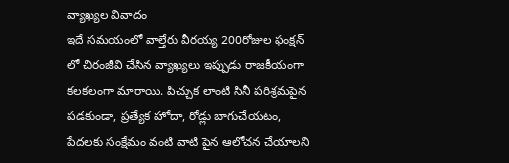వ్యాఖ్యల వివాదం
ఇదే సమయంలో వాల్తేరు వీరయ్య 200రోజుల ఫంక్షన్ లో చిరంజీవి చేసిన వ్యాఖ్యలు ఇప్పుడు రాజకీయంగా కలకలంగా మారాయి. పిచ్చుక లాంటి సినీ పరిశ్రమపైన పడకుండా, ప్రత్యేక హోదా, రోడ్లు బాగుచేయటం, పేదలకు సంక్షేమం వంటి వాటి పైన ఆలోచన చేయాలని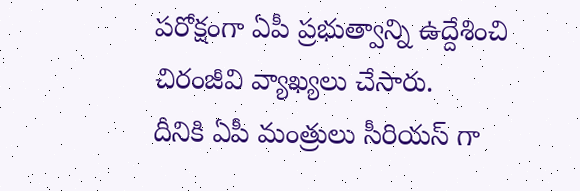పరోక్షంగా ఏపీ ప్రభుత్వాన్ని ఉద్దేశించి చిరంజీవి వ్యాఖ్యలు చేసారు.
దీనికి ఏపీ మంత్రులు సీరియస్ గా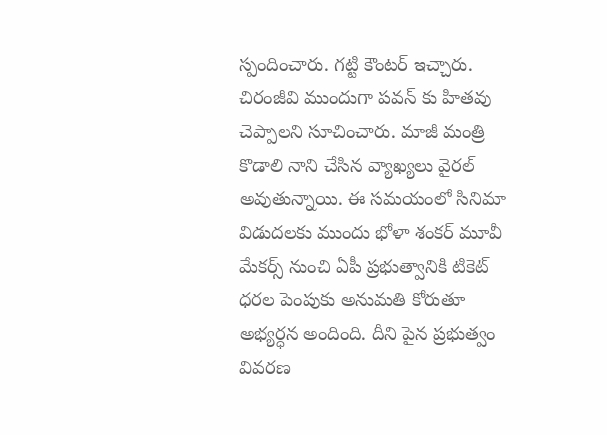స్పందించారు. గట్టి కౌంటర్ ఇచ్చారు. చిరంజీవి ముందుగా పవన్ కు హితవు చెప్పాలని సూచించారు. మాజీ మంత్రి కొడాలి నాని చేసిన వ్యాఖ్యలు వైరల్ అవుతున్నాయి. ఈ సమయంలో సినిమా విడుదలకు ముందు భోళా శంకర్ మూవీ మేకర్స్ నుంచి ఏపీ ప్రభుత్వానికి టికెట్ ధరల పెంపుకు అనుమతి కోరుతూ అభ్యర్ధన అందింది. దీని పైన ప్రభుత్వం వివరణ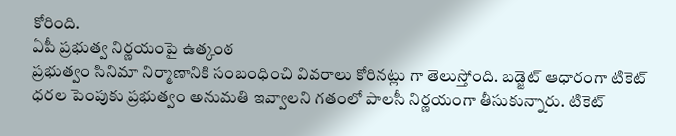కోరింది.
ఏపీ ప్రభుత్వ నిర్ణయంపై ఉత్కంఠ
ప్రభుత్వం సినిమా నిర్మాణానికి సంబంధించి వివరాలు కోరినట్లు గా తెలుస్తోంది. బడ్జెట్ ఆధారంగా టికెట్ ధరల పెంపుకు ప్రభుత్వం అనుమతి ఇవ్వాలని గతంలో పాలసీ నిర్ణయంగా తీసుకున్నారు. టికెట్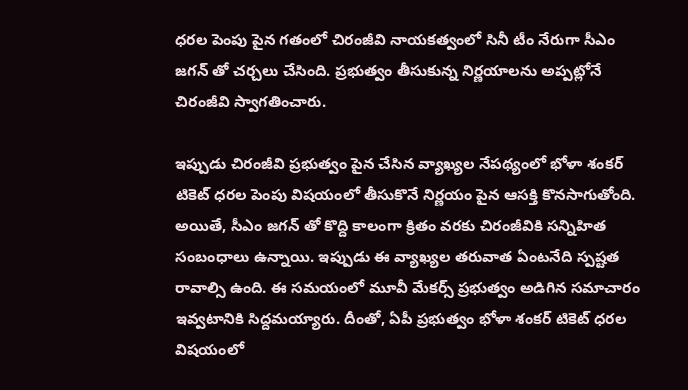ధరల పెంపు పైన గతంలో చిరంజీవి నాయకత్వంలో సినీ టీం నేరుగా సీఎం జగన్ తో చర్చలు చేసింది. ప్రభుత్వం తీసుకున్న నిర్ణయాలను అప్పట్లోనే చిరంజీవి స్వాగతించారు.

ఇప్పుడు చిరంజీవి ప్రభుత్వం పైన చేసిన వ్యాఖ్యల నేపథ్యంలో భోళా శంకర్ టికెట్ ధరల పెంపు విషయంలో తీసుకొనే నిర్ణయం పైన ఆసక్తి కొనసాగుతోంది. అయితే, సీఎం జగన్ తో కొద్ది కాలంగా క్రితం వరకు చిరంజీవికి సన్నిహిత సంబంధాలు ఉన్నాయి. ఇప్పుడు ఈ వ్యాఖ్యల తరువాత ఏంటనేది స్పష్టత రావాల్సి ఉంది. ఈ సమయంలో మూవీ మేకర్స్ ప్రభుత్వం అడిగిన సమాచారం ఇవ్వటానికి సిద్దమయ్యారు. దీంతో, ఏపీ ప్రభుత్వం భోళా శంకర్ టికెట్ ధరల విషయంలో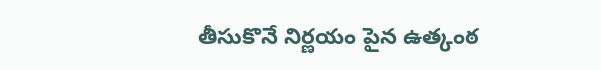తీసుకొనే నిర్ణయం పైన ఉత్కంఠ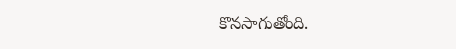కొనసాగుతోంది.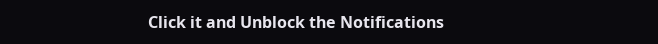Click it and Unblock the Notifications